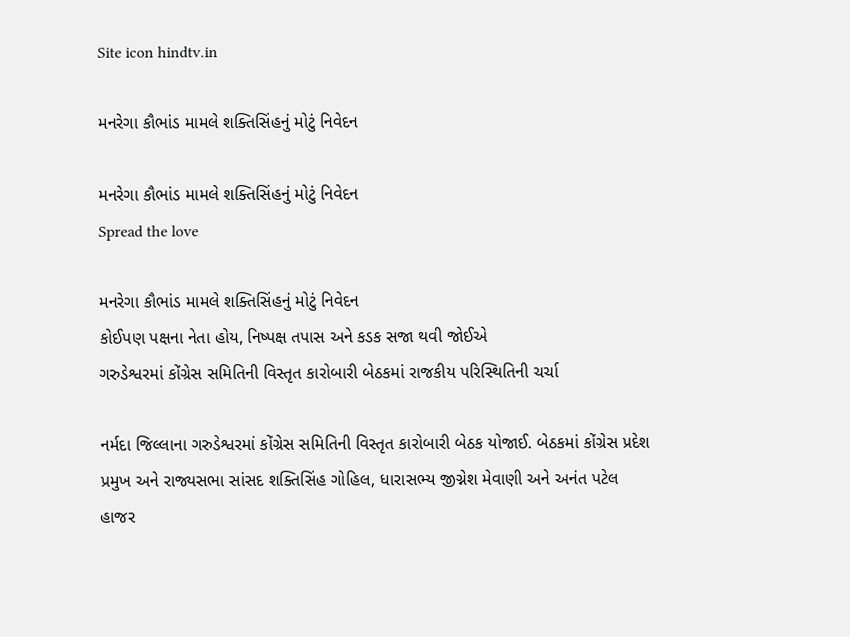Site icon hindtv.in

મનરેગા કૌભાંડ મામલે શક્તિસિંહનું મોટું નિવેદન

મનરેગા કૌભાંડ મામલે શક્તિસિંહનું મોટું નિવેદન
Spread the love

મનરેગા કૌભાંડ મામલે શક્તિસિંહનું મોટું નિવેદન
કોઈપણ પક્ષના નેતા હોય, નિષ્પક્ષ તપાસ અને કડક સજા થવી જોઈએ
ગરુડેશ્વરમાં કોંગ્રેસ સમિતિની વિસ્તૃત કારોબારી બેઠકમાં રાજકીય પરિસ્થિતિની ચર્ચા

નર્મદા જિલ્લાના ગરુડેશ્વરમાં કોંગ્રેસ સમિતિની વિસ્તૃત કારોબારી બેઠક યોજાઈ. બેઠકમાં કોંગ્રેસ પ્રદેશ પ્રમુખ અને રાજ્યસભા સાંસદ શક્તિસિંહ ગોહિલ, ધારાસભ્ય જીગ્નેશ મેવાણી અને અનંત પટેલ હાજર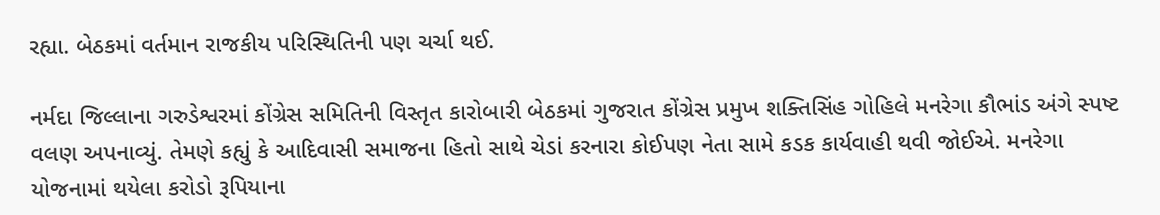રહ્યા. બેઠકમાં વર્તમાન રાજકીય પરિસ્થિતિની પણ ચર્ચા થઈ.

નર્મદા જિલ્લાના ગરુડેશ્વરમાં કોંગ્રેસ સમિતિની વિસ્તૃત કારોબારી બેઠકમાં ગુજરાત કોંગ્રેસ પ્રમુખ શક્તિસિંહ ગોહિલે મનરેગા કૌભાંડ અંગે સ્પષ્ટ વલણ અપનાવ્યું. તેમણે કહ્યું કે આદિવાસી સમાજના હિતો સાથે ચેડાં કરનારા કોઈપણ નેતા સામે કડક કાર્યવાહી થવી જોઈએ. મનરેગા યોજનામાં થયેલા કરોડો રૂપિયાના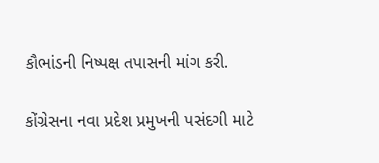કૌભાંડની નિષ્પક્ષ તપાસની માંગ કરી.

કોંગ્રેસના નવા પ્રદેશ પ્રમુખની પસંદગી માટે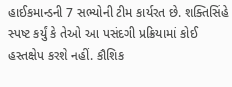હાઈકમાન્ડની 7 સભ્યોની ટીમ કાર્યરત છે. શક્તિસિંહે સ્પષ્ટ કર્યું કે તેઓ આ પસંદગી પ્રક્રિયામાં કોઈ હસ્તક્ષેપ કરશે નહીં. કૌશિક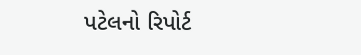પટેલનો રિપોર્ટ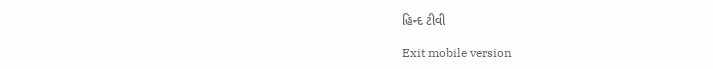હિન્દ ટીવી

Exit mobile version